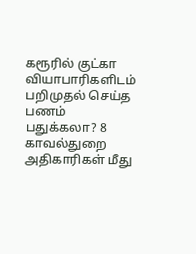கரூரில் குட்கா வியாபாரிகளிடம் பறிமுதல் செய்த பணம் பதுக்கலா? 8 காவல்துறை அதிகாரிகள் மீது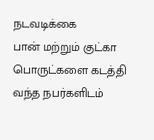நடவடிக்கை
பான் மற்றும் குட்கா பொருட்களை கடத்தி வந்த நபர்களிடம்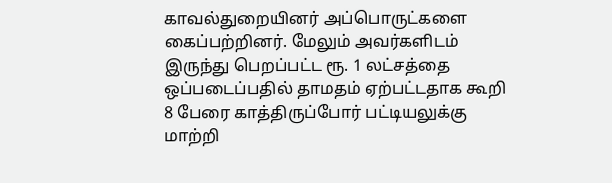காவல்துறையினர் அப்பொருட்களை கைப்பற்றினர். மேலும் அவர்களிடம் இருந்து பெறப்பட்ட ரூ. 1 லட்சத்தை ஒப்படைப்பதில் தாமதம் ஏற்பட்டதாக கூறி 8 பேரை காத்திருப்போர் பட்டியலுக்கு மாற்றி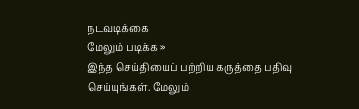நடவடிக்கை
மேலும் படிக்க »
இந்த செய்தியைப் பற்றிய கருத்தை பதிவு செய்யுங்கள். மேலும்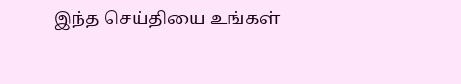இந்த செய்தியை உங்கள்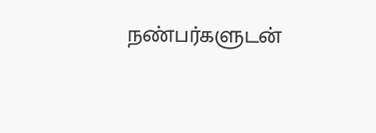நண்பர்களுடன்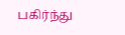பகிர்ந்து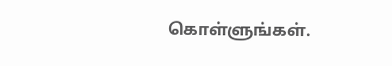கொள்ளுங்கள்.